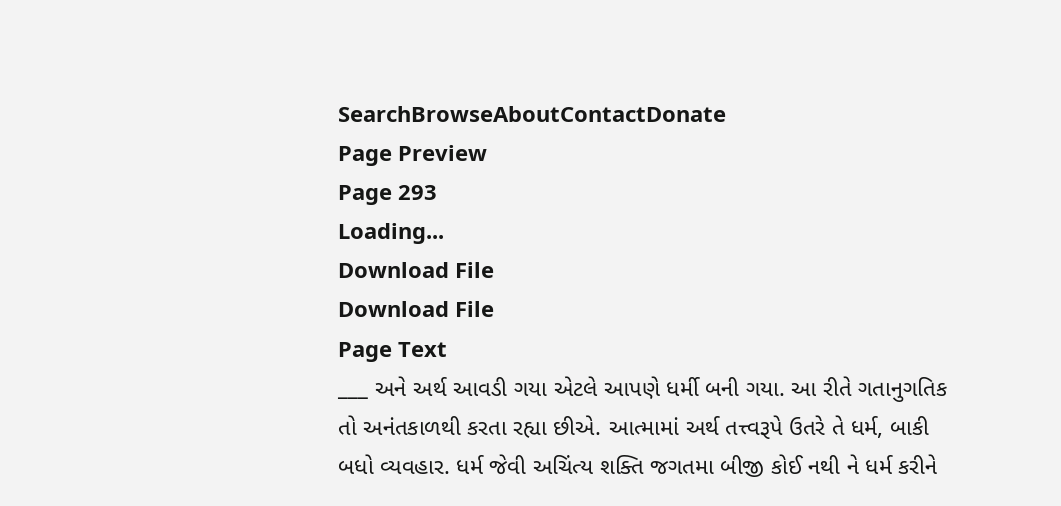SearchBrowseAboutContactDonate
Page Preview
Page 293
Loading...
Download File
Download File
Page Text
___ અને અર્થ આવડી ગયા એટલે આપણે ધર્મી બની ગયા. આ રીતે ગતાનુગતિક તો અનંતકાળથી કરતા રહ્યા છીએ. આત્મામાં અર્થ તત્ત્વરૂપે ઉતરે તે ધર્મ, બાકી બધો વ્યવહાર. ધર્મ જેવી અચિંત્ય શક્તિ જગતમા બીજી કોઈ નથી ને ધર્મ કરીને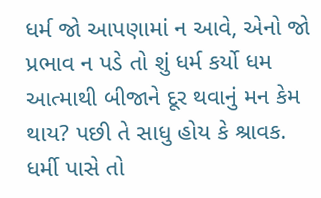ધર્મ જો આપણામાં ન આવે, એનો જો પ્રભાવ ન પડે તો શું ધર્મ કર્યો ધમ આત્માથી બીજાને દૂર થવાનું મન કેમ થાય? પછી તે સાધુ હોય કે શ્રાવક. ધર્મી પાસે તો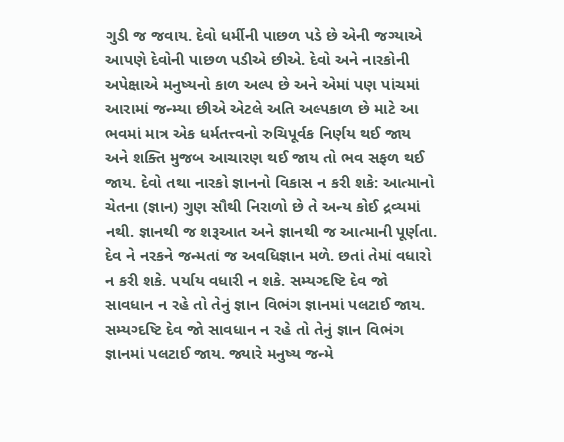ગુડી જ જવાય. દેવો ધર્મીની પાછળ પડે છે એની જગ્યાએ આપણે દેવોની પાછળ પડીએ છીએ. દેવો અને નારકોની અપેક્ષાએ મનુષ્યનો કાળ અલ્પ છે અને એમાં પણ પાંચમાં આરામાં જન્મ્યા છીએ એટલે અતિ અલ્પકાળ છે માટે આ ભવમાં માત્ર એક ધર્મતત્ત્વનો રુચિપૂર્વક નિર્ણય થઈ જાય અને શક્તિ મુજબ આચારણ થઈ જાય તો ભવ સફળ થઈ જાય. દેવો તથા નારકો જ્ઞાનનો વિકાસ ન કરી શકે: આત્માનો ચેતના (જ્ઞાન) ગુણ સૌથી નિરાળો છે તે અન્ય કોઈ દ્રવ્યમાં નથી. જ્ઞાનથી જ શરૂઆત અને જ્ઞાનથી જ આત્માની પૂર્ણતા. દેવ ને નરકને જન્મતાં જ અવધિજ્ઞાન મળે. છતાં તેમાં વધારો ન કરી શકે. પર્યાય વધારી ન શકે. સમ્યગ્દષ્ટિ દેવ જો સાવધાન ન રહે તો તેનું જ્ઞાન વિભંગ જ્ઞાનમાં પલટાઈ જાય. સમ્યગ્દષ્ટિ દેવ જો સાવધાન ન રહે તો તેનું જ્ઞાન વિભંગ જ્ઞાનમાં પલટાઈ જાય. જ્યારે મનુષ્ય જન્મે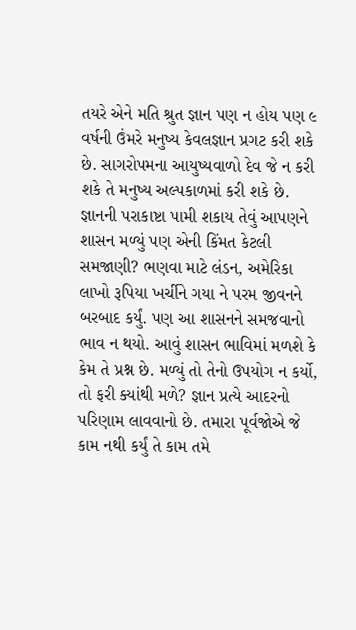તયરે એને મતિ શ્રુત જ્ઞાન પણ ન હોય પણ ૯ વર્ષની ઉંમરે મનુષ્ય કેવલજ્ઞાન પ્રગટ કરી શકે છે. સાગરોપમના આયુષ્યવાળો દેવ જે ન કરી શકે તે મનુષ્ય અલ્પકાળમાં કરી શકે છે. જ્ઞાનની પરાકાષ્ટા પામી શકાય તેવું આપણને શાસન મળ્યું પણ એની કિંમત કેટલી સમજાણી? ભણવા માટે લંડન, અમેરિકા લાખો રૂપિયા ખર્ચીને ગયા ને પરમ જીવનને બરબાદ કર્યું. પણ આ શાસનને સમજવાનો ભાવ ન થયો. આવું શાસન ભાવિમાં મળશે કે કેમ તે પ્રશ્ન છે. મળ્યું તો તેનો ઉપયોગ ન કર્યો, તો ફરી ક્યાંથી મળે? જ્ઞાન પ્રત્યે આદરનો પરિણામ લાવવાનો છે. તમારા પૂર્વજોએ જે કામ નથી કર્યું તે કામ તમે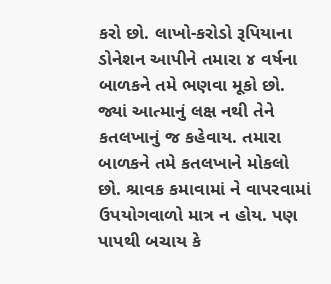કરો છો. લાખો-કરોડો રૂપિયાના ડોનેશન આપીને તમારા ૪ વર્ષના બાળકને તમે ભણવા મૂકો છો. જ્યાં આત્માનું લક્ષ નથી તેને કતલખાનું જ કહેવાય. તમારા બાળકને તમે કતલખાને મોકલો છો. શ્રાવક કમાવામાં ને વાપરવામાં ઉપયોગવાળો માત્ર ન હોય. પણ પાપથી બચાય કે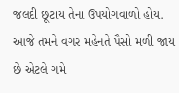જલદી છૂટાય તેના ઉપયોગવાળો હોય. આજે તમને વગર મહેનતે પૈસો મળી જાય છે એટલે ગમે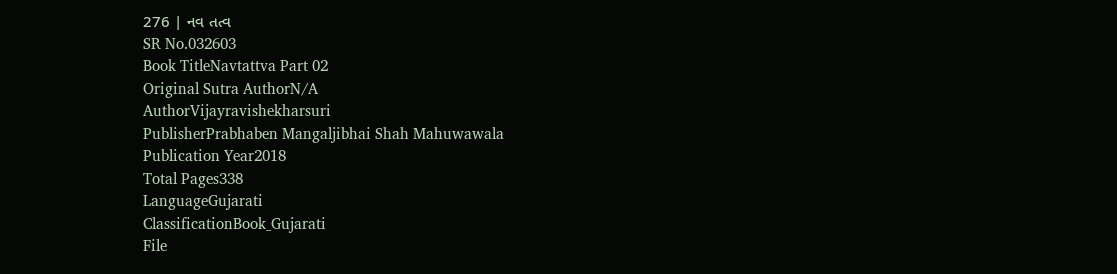276 | નવ તત્વ
SR No.032603
Book TitleNavtattva Part 02
Original Sutra AuthorN/A
AuthorVijayravishekharsuri
PublisherPrabhaben Mangaljibhai Shah Mahuwawala
Publication Year2018
Total Pages338
LanguageGujarati
ClassificationBook_Gujarati
File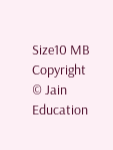Size10 MB
Copyright © Jain Education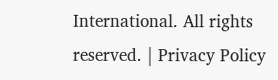International. All rights reserved. | Privacy Policy